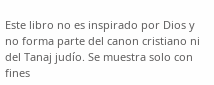Este libro no es inspirado por Dios y no forma parte del canon cristiano ni del Tanaj judío. Se muestra solo con fines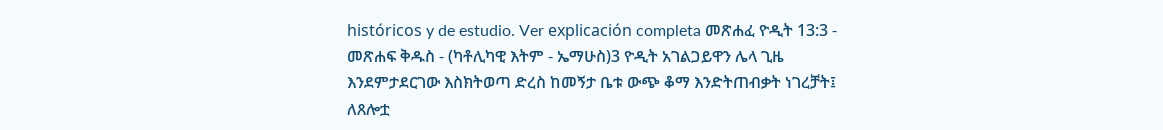históricos y de estudio. Ver explicación completa መጽሐፈ ዮዲት 13:3 - መጽሐፍ ቅዱስ - (ካቶሊካዊ እትም - ኤማሁስ)3 ዮዲት አገልጋይዋን ሌላ ጊዜ እንደምታደርገው እስክትወጣ ድረስ ከመኝታ ቤቱ ውጭ ቆማ እንድትጠብቃት ነገረቻት፤ ለጸሎቷ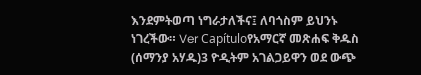እንደምትወጣ ነግራታለችና፤ ለባጎስም ይህንኑ ነገረችው። Ver Capítuloየአማርኛ መጽሐፍ ቅዱስ (ሰማንያ አሃዱ)3 ዮዲትም አገልጋይዋን ወደ ውጭ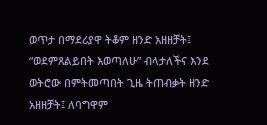ወጥታ በማደሪያዋ ትቆም ዘንድ አዘዘቻት፤ “ወደምጸልይበት እወጣለሁ” ብላታለችና እንደ ወትሮው በምትመጣበት ጊዜ ትጠብቃት ዘንድ አዘዘቻት፤ ለባግዋም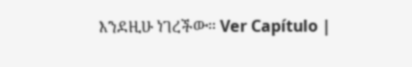እንደዚሁ ነገረችው። Ver Capítulo |